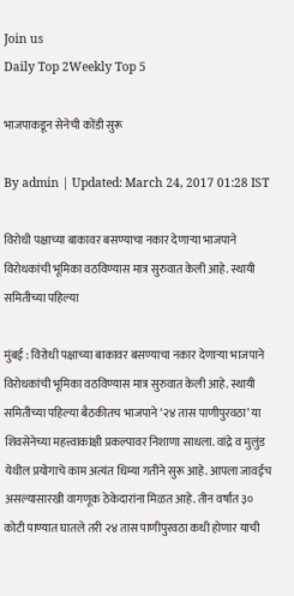Join us
Daily Top 2Weekly Top 5

भाजपाकडून सेनेची कोंडी सुरू

By admin | Updated: March 24, 2017 01:28 IST

विरोधी पक्षाच्या बाकावर बसण्याचा नकार देणाऱ्या भाजपाने विरोधकांची भूमिका वठविण्यास मात्र सुरुवात केली आहे. स्थायी समितीच्या पहिल्या

मुंबई : विरोधी पक्षाच्या बाकावर बसण्याचा नकार देणाऱ्या भाजपाने विरोधकांची भूमिका वठविण्यास मात्र सुरुवात केली आहे. स्थायी समितीच्या पहिल्या बैठकीतच भाजपाने ‘२४ तास पाणीपुरवठा’ या शिवसेनेच्या महत्त्वाकांक्षी प्रकल्पावर निशाणा साधला. वांद्रे व मुलुंड येथील प्रयोगाचे काम अत्यंत धिम्या गतीने सुरू आहे. आपला जावईच असल्यासारखी वागणूक ठेकेदारांना मिळत आहे. तीन वर्षांत ३० कोटी पाण्यात घातले तरी २४ तास पाणीपुरवठा कधी होणार याची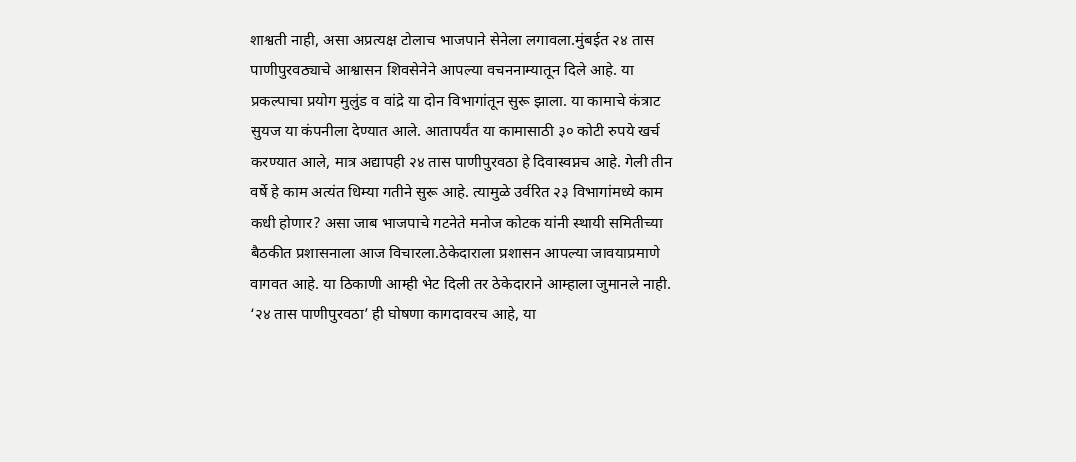शाश्वती नाही, असा अप्रत्यक्ष टोलाच भाजपाने सेनेला लगावला.मुंबईत २४ तास पाणीपुरवठ्याचे आश्वासन शिवसेनेने आपल्या वचननाम्यातून दिले आहे. या प्रकल्पाचा प्रयोग मुलुंड व वांद्रे या दोन विभागांतून सुरू झाला. या कामाचे कंत्राट सुयज या कंपनीला देण्यात आले. आतापर्यंत या कामासाठी ३० कोटी रुपये खर्च करण्यात आले, मात्र अद्यापही २४ तास पाणीपुरवठा हे दिवास्वप्नच आहे. गेली तीन वर्षे हे काम अत्यंत धिम्या गतीने सुरू आहे. त्यामुळे उर्वरित २३ विभागांमध्ये काम कधी होणार? असा जाब भाजपाचे गटनेते मनोज कोटक यांनी स्थायी समितीच्या बैठकीत प्रशासनाला आज विचारला.ठेकेदाराला प्रशासन आपल्या जावयाप्रमाणे वागवत आहे. या ठिकाणी आम्ही भेट दिली तर ठेकेदाराने आम्हाला जुमानले नाही. ‘२४ तास पाणीपुरवठा’ ही घोषणा कागदावरच आहे, या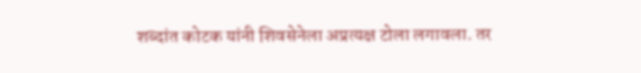शब्दांत कोटक यांनी शिवसेनेला अप्रत्यक्ष टोला लगावला. तर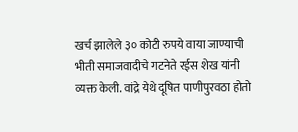खर्च झालेले ३० कोटी रुपये वाया जाण्याची भीती समाजवादीचे गटनेते रईस शेख यांनी व्यक्त केली. वांद्रे येथे दूषित पाणीपुरवठा होतो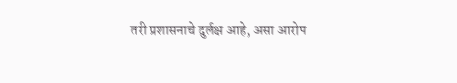तरी प्रशासनाचे दुर्लक्ष आहे, असा आरोप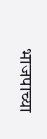भाजपाच्या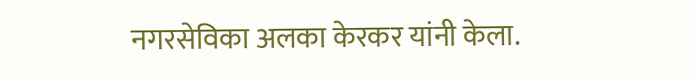नगरसेविका अलका केरकर यांनी केला.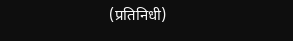(प्रतिनिधी)